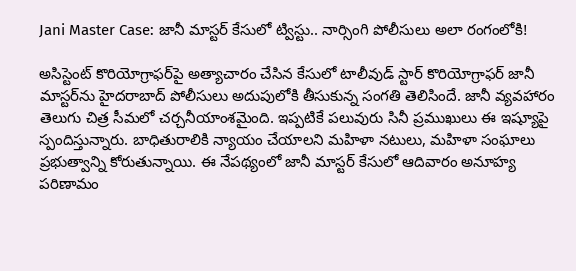Jani Master Case: జానీ మాస్టర్ కేసులో ట్విస్టు.. నార్సింగి పోలీసులు అలా రంగంలోకి!

అసిస్టెంట్ కొరియోగ్రాఫర్‌పై అత్యాచారం చేసిన కేసులో టాలీవుడ్ స్టార్ కొరియోగ్రాఫర్ జానీ మాస్టర్‌ను హైదరాబాద్ పోలీసులు అదుపులోకి తీసుకున్న సంగతి తెలిసిందే. జానీ వ్యవహారం తెలుగు చిత్ర సీమలో చర్చనీయాంశమైంది. ఇప్పటికే పలువురు సినీ ప్రముఖులు ఈ ఇష్యూపై స్పందిస్తున్నారు. బాధితురాలికి న్యాయం చేయాలని మహిళా నటులు, మహిళా సంఘాలు ప్రభుత్వాన్ని కోరుతున్నాయి. ఈ నేపథ్యంలో జానీ మాస్టర్ కేసులో ఆదివారం అనూహ్య పరిణామం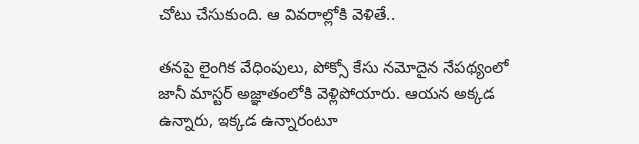చోటు చేసుకుంది. ఆ వివరాల్లోకి వెళితే..

తనపై లైంగిక వేధింపులు, పోక్సో కేసు నమోదైన నేపథ్యంలో జానీ మాస్టర్ అజ్ఞాతంలోకి వెళ్లిపోయారు. ఆయన అక్కడ ఉన్నారు, ఇక్కడ ఉన్నారంటూ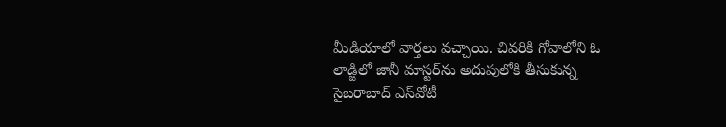మీడియాలో వార్తలు వచ్చాయి. చివరికి గోవాలోని ఓ లాడ్జిలో జానీ మాస్టర్‌ను అదుపులోకి తీసుకున్న సైబరాబాద్ ఎస్‌వోటీ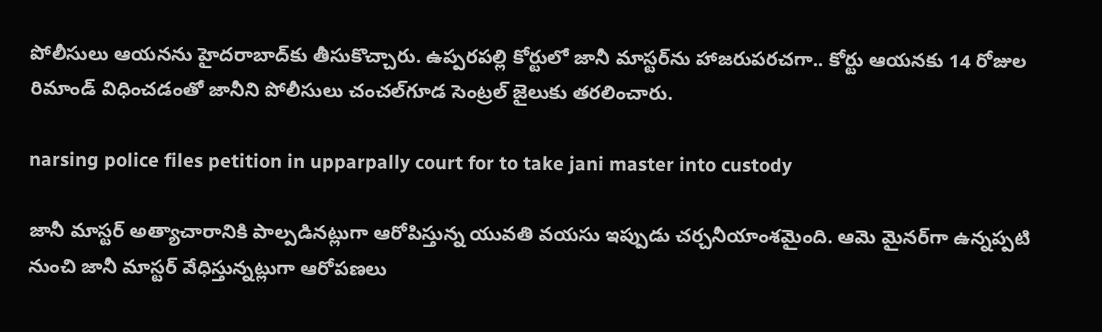పోలీసులు ఆయనను హైదరాబాద్‌కు తీసుకొచ్చారు. ఉప్పరపల్లి కోర్టులో జానీ మాస్టర్‌ను హాజరుపరచగా.. కోర్టు ఆయనకు 14 రోజుల రిమాండ్ విధించడంతో జానీని పోలీసులు చంచల్‌గూడ సెంట్రల్ జైలుకు తరలించారు.

narsing police files petition in upparpally court for to take jani master into custody

జానీ మాస్టర్ అత్యాచారానికి పాల్పడినట్లుగా ఆరోపిస్తున్న యువతి వయసు ఇప్పుడు చర్చనీయాంశమైంది. ఆమె మైనర్‌గా ఉన్నప్పటి నుంచి జానీ మాస్టర్ వేధిస్తున్నట్లుగా ఆరోపణలు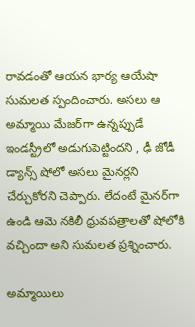రావడంతో ఆయన భార్య ఆయేషా సుమలత స్పందించారు. అసలు ఆ అమ్మాయి మేజర్‌గా ఉన్నప్పుడే ఇండస్ట్రీలో అడుగుపెట్టిందని , ఢీ జోడీ డ్యాన్స్ షోలో అసలు మైనర్లని చేర్చుకోరని చెప్పారు. లేదంటే మైనర్‌గా ఉండి ఆమె నకిలీ ధ్రువపత్రాలతో షోలోకి వచ్చిందా అని సుమలత ప్రశ్నించారు.

అమ్మాయిలు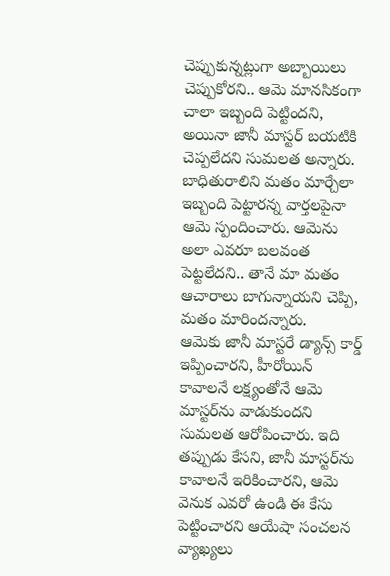చెప్పుకున్నట్లుగా అబ్బాయిలు చెప్పుకోరని.. ఆమె మానసికంగా చాలా ఇబ్బంది పెట్టిందని, అయినా జానీ మాస్టర్ బయటికి చెప్పలేదని సుమలత అన్నారు. బాధితురాలిని మతం మార్చేలా ఇబ్బంది పెట్టారన్న వార్తలపైనా ఆమె స్పందించారు. ఆమెను అలా ఎవరూ బలవంత పెట్టలేదని.. తానే మా మతం ఆచారాలు బాగున్నాయని చెప్పి, మతం మారిందన్నారు.
ఆమెకు జానీ మాస్టరే డ్యాన్స్ కార్డ్ ఇప్పించారని, హీరోయిన్ కావాలనే లక్ష్యంతోనే ఆమె మాస్టర్‌ను వాడుకుందని సుమలత ఆరోపించారు. ఇది తప్పుడు కేసని, జానీ మాస్టర్‌ను కావాలనే ఇరికించారని, ఆమె వెనుక ఎవరో ఉండి ఈ కేసు పెట్టించారని ఆయేషా సంచలన వ్యాఖ్యలు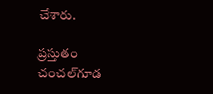చేశారు.

ప్రస్తుతం చంచల్‌గూడ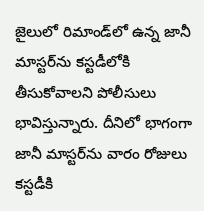జైలులో రిమాండ్‌లో ఉన్న జానీ మాస్టర్‌ను కస్టడీలోకి తీసుకోవాలని పోలీసులు భావిస్తున్నారు. దీనిలో భాగంగా జానీ మాస్టర్‌ను వారం రోజులు కస్టడీకి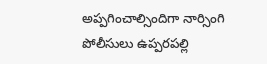అప్పగించాల్సిందిగా నార్సింగి పోలీసులు ఉప్పరపల్లి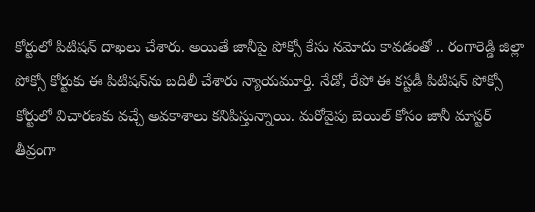కోర్టులో పిటిషన్ దాఖలు చేశారు. అయితే జానీపై పోక్సో కేసు నమోదు కావడంతో .. రంగారెడ్డి జిల్లా పోక్సో కోర్టుకు ఈ పిటిషన్‌ను బదిలీ చేశారు న్యాయమూర్తి. నేడో, రేపో ఈ కస్టడీ పిటిషన్ పోక్సో కోర్టులో విచారణకు వచ్చే అవకాశాలు కనిపిస్తున్నాయి. మరోవైపు బెయిల్ కోసం జానీ మాస్టర్ తీవ్రంగా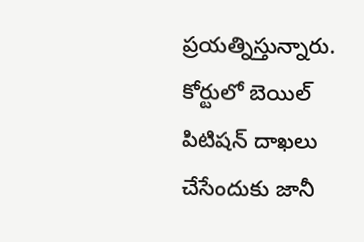ప్రయత్నిస్తున్నారు. కోర్టులో బెయిల్ పిటిషన్ దాఖలు చేసేందుకు జానీ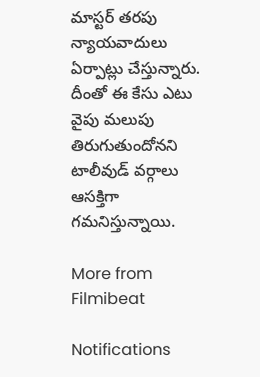మాస్టర్ తరపు న్యాయవాదులు ఏర్పాట్లు చేస్తున్నారు. దీంతో ఈ కేసు ఎటు వైపు మలుపు తిరుగుతుందోనని టాలీవుడ్ వర్గాలు ఆసక్తిగా గమనిస్తున్నాయి.

More from Filmibeat

Notifications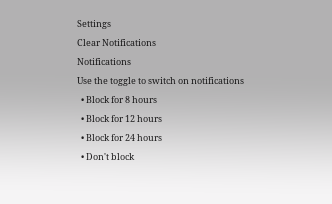Settings
Clear Notifications
Notifications
Use the toggle to switch on notifications
  • Block for 8 hours
  • Block for 12 hours
  • Block for 24 hours
  • Don't block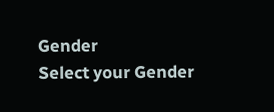Gender
Select your Gender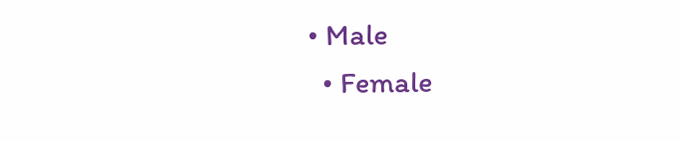• Male
  • Female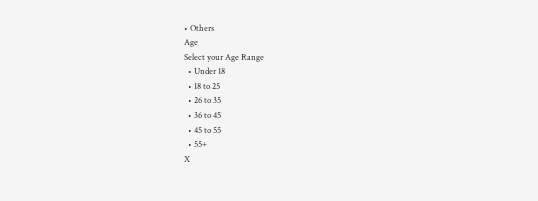• Others
Age
Select your Age Range
  • Under 18
  • 18 to 25
  • 26 to 35
  • 36 to 45
  • 45 to 55
  • 55+
X